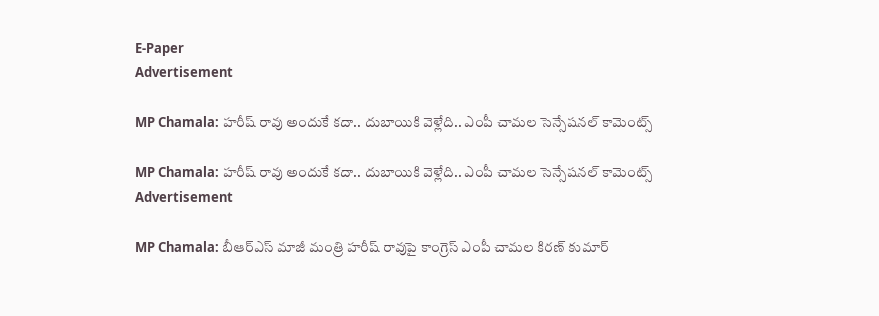E-Paper
Advertisement

MP Chamala: హరీష్ రావు అందుకే కదా.. దుబాయికి వెళ్లేది.. ఎంపీ చామల సెన్సేషనల్ కామెంట్స్

MP Chamala: హరీష్ రావు అందుకే కదా.. దుబాయికి వెళ్లేది.. ఎంపీ చామల సెన్సేషనల్ కామెంట్స్
Advertisement

MP Chamala: బీఆర్ఎస్ మాజీ మంత్రి హరీష్ రావుపై కాంగ్రెస్ ఎంపీ చామల కిరణ్ కుమార్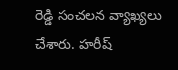రెడ్డి సంచలన వ్యాఖ్యలు చేశారు. హరీష్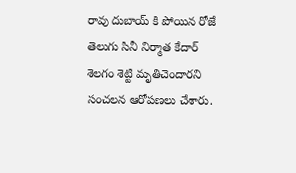రావు దుబాయ్ కి పోయిన రోజే తెలుగు సినీ నిర్మాత కేదార్ శెలగం శెట్టి మృతిచెందారని సంచలన ఆరోపణలు చేశారు.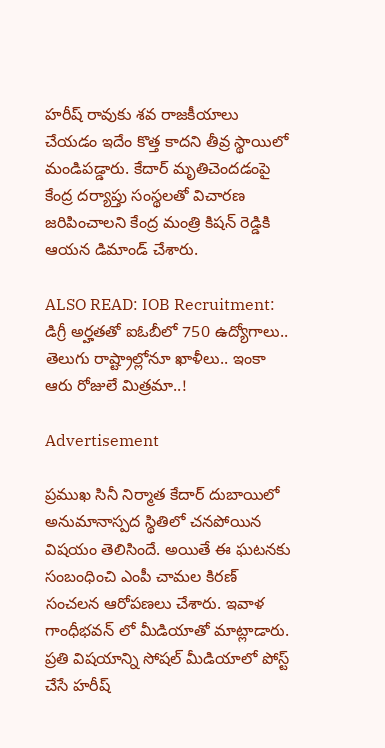హరీష్ రావుకు శవ రాజకీయాలు చేయడం ఇదేం కొత్త కాదని తీవ్ర స్థాయిలో మండిపడ్డారు. కేదార్ మృతిచెందడంపై కేంద్ర దర్యాప్తు సంస్థలతో విచారణ జరిపించాలని కేంద్ర మంత్రి కిషన్ రెడ్డికి ఆయన డిమాండ్ చేశారు.

ALSO READ: IOB Recruitment: డిగ్రీ అర్హతతో ఐఓబీలో 750 ఉద్యోగాలు.. తెలుగు రాష్ట్రాల్లోనూ ఖాళీలు.. ఇంకా ఆరు రోజులే మిత్రమా..!

Advertisement

ప్రముఖ సినీ నిర్మాత కేదార్ దుబాయిలో అనుమానాస్పద స్థితిలో చనపోయిన విషయం తెలిసిందే. అయితే ఈ ఘటనకు సంబంధించి ఎంపీ చామల కిరణ్ సంచలన ఆరోపణలు చేశారు. ఇవాళ గాంధీభవన్ లో మీడియాతో మాట్లాడారు. ప్రతి విషయాన్ని సోషల్ మీడియాలో పోస్ట్ చేసే హరీష్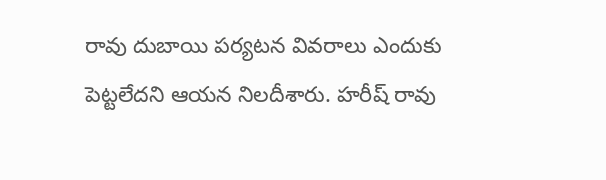రావు దుబాయి పర్యటన వివరాలు ఎందుకు పెట్టలేదని ఆయన నిలదీశారు. హరీష్ రావు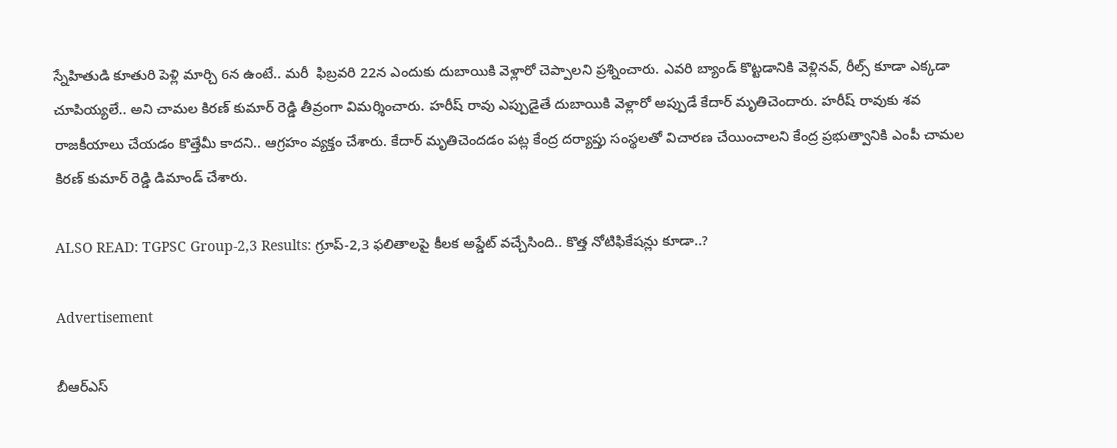స్నేహితుడి కూతురి పెళ్లి మార్చి 6న ఉంటే.. మరీ  ఫిబ్రవరి 22న ఎందుకు దుబాయికి వెళ్లారో చెప్పాలని ప్రశ్నించారు. ఎవరి బ్యాండ్ కొట్టడానికి వెళ్లినవ్, రీల్స్ కూడా ఎక్కడా చూపియ్యలే.. అని చామల కిరణ్ కుమార్ రెడ్డి తీవ్రంగా విమర్శించారు. హరీష్ రావు ఎప్పుడైతే దుబాయికి వెళ్లారో అప్పుడే కేదార్ మృతిచెందారు. హరీష్ రావుకు శవ రాజకీయాలు చేయడం కొత్తేమీ కాదని.. ఆగ్రహం వ్యక్తం చేశారు. కేదార్ మృతిచెందడం పట్ల కేంద్ర దర్యాప్తు సంస్థలతో విచారణ చేయించాలని కేంద్ర ప్రభుత్వానికి ఎంపీ చామల కిరణ్ కుమార్ రెడ్డి డిమాండ్ చేశారు.

ALSO READ: TGPSC Group-2,3 Results: గ్రూప్-2,3 ఫలితాలపై కీలక అప్డేట్ వచ్చేసింది.. కొత్త నోటిఫికేషన్లు కూడా..?

Advertisement

బీఆర్ఎస్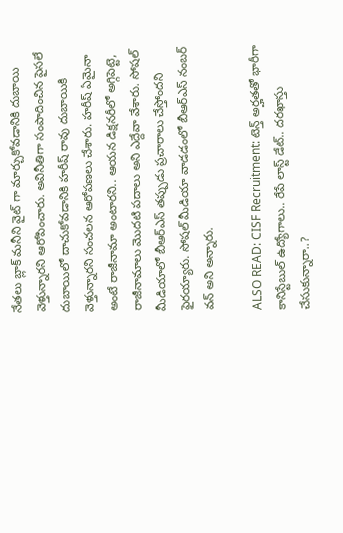నేతలు బ్లాక్ మనీని వైట్ గా మార్చుకోవడానికి దుబాయి వెళ్తున్నారని ఆరోపించారు. అవినీతిగా సంపాదించిన పైసలే దుబాయిలో దాచుకోవడానికి హరీష్ రావు దుబాయికి వెళ్తున్నారని సంచలన ఆరోపణలు చేశారు. హరీష్ ఏమైనా అంటే రాజీనామా అంటారని.. ఆయన డిక్షనరీలో అగ్గిపెట్టె, రాజీనామాలు మొదటి పదాలు అని ఎద్దేవా వేశారు. సోషల్ మీడియాలో బీఆర్ఎస్ తప్పుడు ప్రచారాలు చేస్తోందని  ఫైరయ్యారు. సోషల్ మీడియా వాడడంలో బీఆర్ఎస్ నంబర్ వన్ అని అన్నారు.

ALSO READ: CISF Recruitment: టెన్త్ అర్హతతో భారీగా కానిస్టేబుల్ ఉద్యోగాలు.. రేపే లాస్ట్ డేట్.. దరఖాస్తు చేసుకున్నారా..?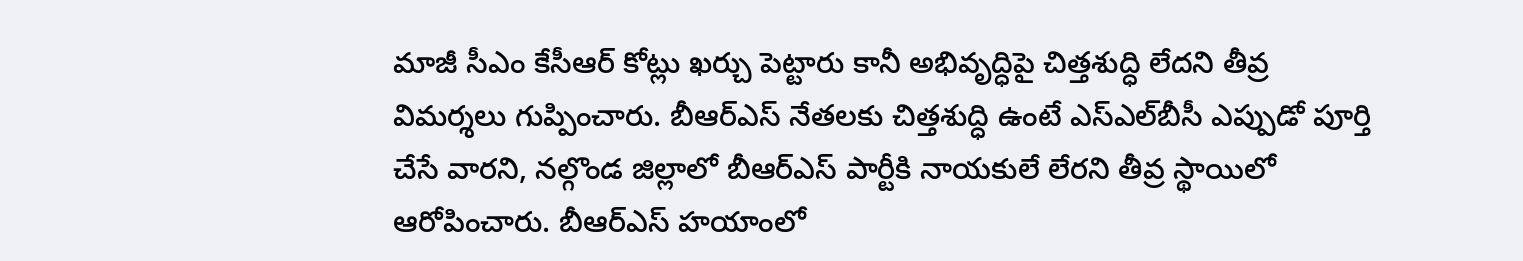మాజీ సీఎం కేసీఆర్ కోట్లు ఖర్చు పెట్టారు కానీ అభివృద్ధిపై చిత్తశుద్ధి లేదని తీవ్ర విమర్శలు గుప్పించారు. బీఆర్ఎస్ నేతలకు చిత్తశుద్ధి ఉంటే ఎస్ఎల్‌బీసీ ఎప్పుడో పూర్తి చేసే వారని, నల్గొండ జిల్లాలో బీఆర్ఎస్ పార్టీకి నాయకులే లేరని తీవ్ర స్థాయిలో ఆరోపించారు. బీఆర్ఎస్ హయాంలో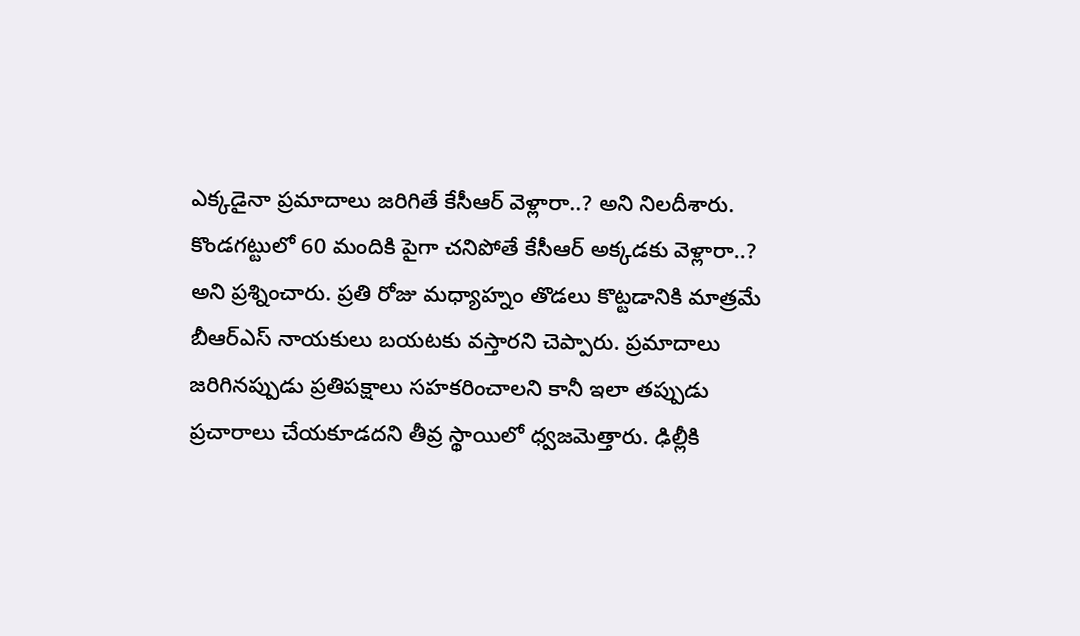ఎక్కడైనా ప్రమాదాలు జరిగితే కేసీఆర్ వెళ్లారా..? అని నిలదీశారు. కొండగట్టులో 60 మందికి పైగా చనిపోతే కేసీఆర్ అక్కడకు వెళ్లారా..? అని ప్రశ్నించారు. ప్రతి రోజు మధ్యాహ్నం తొడలు కొట్టడానికి మాత్రమే బీఆర్ఎస్ నాయకులు బయటకు వస్తారని చెప్పారు. ప్రమాదాలు జరిగినప్పుడు ప్రతిపక్షాలు సహకరించాలని కానీ ఇలా తప్పుడు ప్రచారాలు చేయకూడదని తీవ్ర స్థాయిలో ధ్వజమెత్తారు. ఢిల్లీకి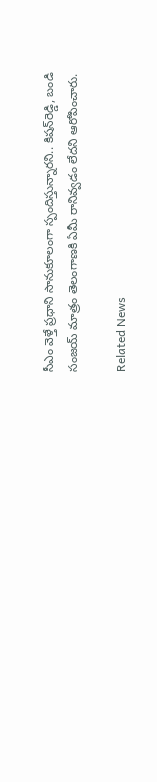సీఎం వెళ్తే ప్రధాని సానుకూలంగా స్పందిస్తున్నారని.. కిషన్‌రెడ్డి, బండి సంజయ్ మాత్రం తెలంగాణకి ఏమీ రానివ్వడం లేదని ఆరోపించారు.

Related News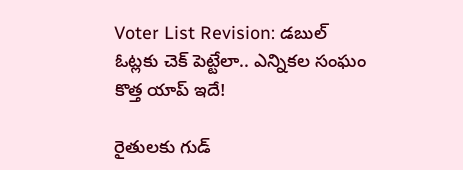Voter List Revision: డబుల్ ఓట్లకు చెక్ పెట్టేలా.. ఎన్నికల సంఘం కొత్త యాప్ ఇదే!

రైతులకు గుడ్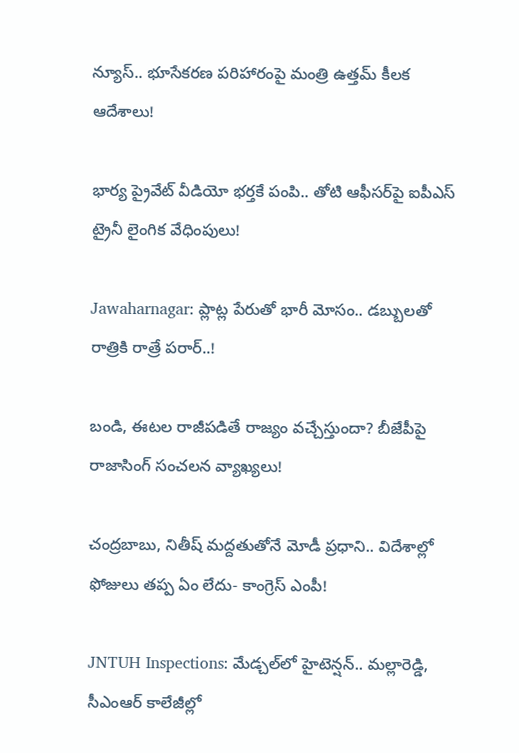న్యూస్.. భూసేకరణ పరిహారంపై మంత్రి ఉత్తమ్ కీలక ఆదేశాలు!

భార్య ప్రైవేట్ వీడియో భర్తకే పంపి.. తోటి ఆఫీసర్‌పై ఐపీఎస్ ట్రైనీ లైంగిక వేధింపులు!

Jawaharnagar: ప్లాట్ల పేరుతో భారీ మోసం.. డబ్బులతో రాత్రికి రాత్రే పరార్..!

బండి, ఈటల రాజీపడితే రాజ్యం వచ్చేస్తుందా? బీజేపీపై రాజాసింగ్ సంచలన వ్యాఖ్యలు!

చంద్రబాబు, నితీష్ మద్దతుతోనే మోడీ ప్రధాని.. విదేశాల్లో ఫోజులు తప్ప ఏం లేదు- కాంగ్రెస్ ఎంపీ!

JNTUH Inspections: మేడ్చల్‌లో హైటెన్షన్.. మల్లారెడ్డి, సీఎంఆర్ కాలేజీల్లో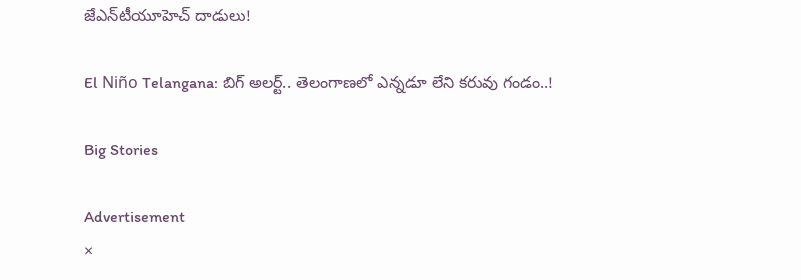జేఎన్‌టీయూహెచ్ దాడులు!

El Niño Telangana: బిగ్ అలర్ట్.. తెలంగాణలో ఎన్నడూ లేని కరువు గండం..!

Big Stories

Advertisement
×